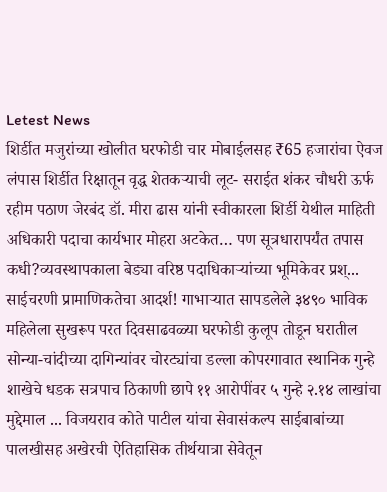Letest News
शिर्डीत मजुरांच्या खोलीत घरफोडी चार मोबाईलसह ₹65 हजारांचा ऐवज लंपास शिर्डीत रिक्षातून वृद्ध शेतकऱ्याची लूट- सराईत शंकर चौधरी ऊर्फ रहीम पठाण जेरबंद डॉ. मीरा ढास यांनी स्वीकारला शिर्डी येथील माहिती अधिकारी पदाचा कार्यभार मोहरा अटकेत… पण सूत्रधारापर्यंत तपास कधी?व्यवस्थापकाला बेड्या वरिष्ठ पदाधिकाऱ्यांच्या भूमिकेवर प्रश्... साईचरणी प्रामाणिकतेचा आदर्श! गाभाऱ्यात सापडलेले ३४९० भाविक महिलेला सुखरूप परत दिवसाढवळ्या घरफोडी कुलूप तोडून घरातील सोन्या-चांदीच्या दागिन्यांवर चोरट्यांचा डल्ला कोपरगावात स्थानिक गुन्हे शाखेचे धडक सत्रपाच ठिकाणी छापे ११ आरोपींवर ५ गुन्हे २.१४ लाखांचा मुद्देमाल ... विजयराव कोते पाटील यांचा सेवासंकल्प साईबाबांच्या पालखीसह अखेरची ऐतिहासिक तीर्थयात्रा सेवेतून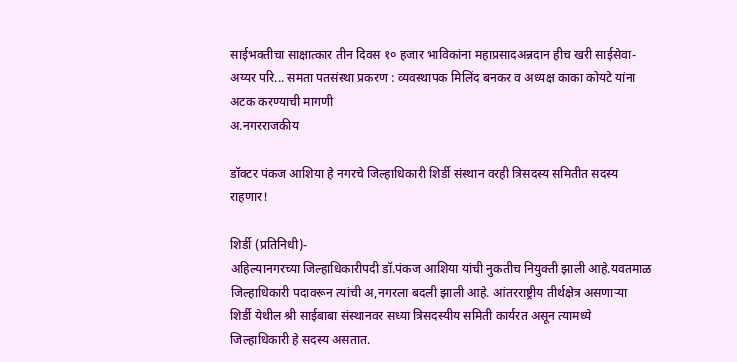साईभक्तीचा साक्षात्कार तीन दिवस १० हजार भाविकांना महाप्रसादअन्नदान हीच खरी साईसेवा-अय्यर परि... समता पतसंस्था प्रकरण : व्यवस्थापक मिलिंद बनकर व अध्यक्ष काका कोयटे यांना अटक करण्याची मागणी
अ.नगरराजकीय

डॉक्टर पंकज आशिया हे नगरचे जिल्हाधिकारी शिर्डी संस्थान वरही त्रिसदस्य समितीत सदस्य राहणार!

शिर्डी (प्रतिनिधी)-
अहिल्यानगरच्या जिल्हाधिकारीपदी डॉ.पंकज आशिया यांची नुकतीच नियुक्ती झाली आहे.यवतमाळ जिल्हाधिकारी पदावरून त्यांची अ,नगरला बदली झाली आहे. आंतरराष्ट्रीय तीर्थक्षेत्र असणाऱ्या शिर्डी येथील श्री साईबाबा संस्थानवर सध्या त्रिसदस्यीय समिती कार्यरत असून त्यामध्ये जिल्हाधिकारी हे सदस्य असतात.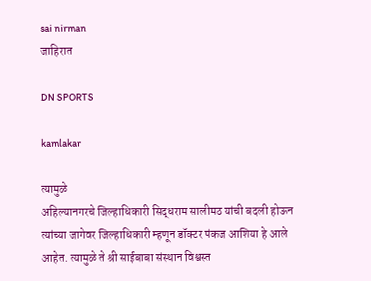sai nirman
जाहिरात

DN SPORTS

kamlakar

त्यामुळे
अहिल्यानगरचे जिल्हाधिकारी सिद्धराम सालीमठ यांची बदली होऊन त्यांच्या जागेवर जिल्हाधिकारी म्हणून डॉक्टर पंकज आशिया हे आले आहेत. त्यामुळे ते श्री साईबाबा संस्थान विश्वस्त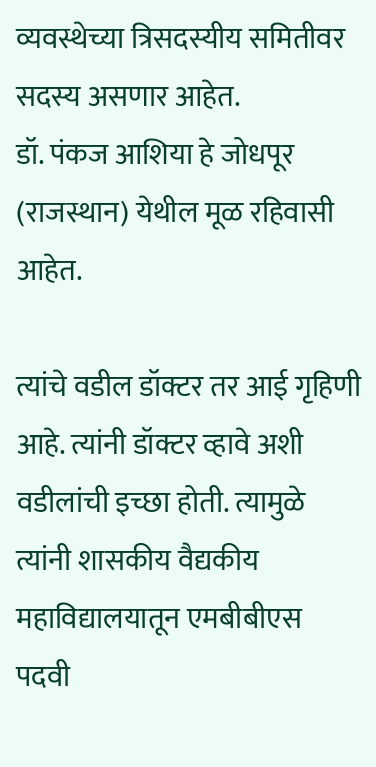व्यवस्थेच्या त्रिसदस्यीय समितीवर सदस्य असणार आहेत.
डॉ. पंकज आशिया हे जोधपूर (राजस्थान) येथील मूळ रहिवासी आहेत.

त्यांचे वडील डॉक्टर तर आई गृहिणी आहे. त्यांनी डॉक्टर व्हावे अशी वडीलांची इच्छा होती. त्यामुळे त्यांनी शासकीय वैद्यकीय महाविद्यालयातून एमबीबीएस पदवी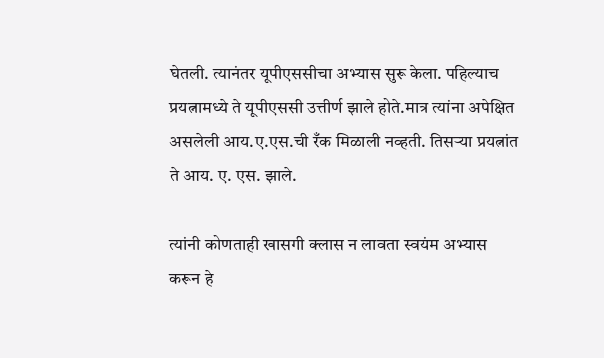घेतली. त्यानंतर यूपीएससीचा अभ्यास सुरू केला. पहिल्याच प्रयत्नामध्ये ते यूपीएससी उत्तीर्ण झाले होते.मात्र त्यांना अपेक्षित असलेली आय.ए.एस.ची रँक मिळाली नव्हती. तिसऱ्या प्रयत्नांत ते आय. ए. एस. झाले.

त्यांनी कोणताही खासगी क्लास न लावता स्वयंम अभ्यास करून हे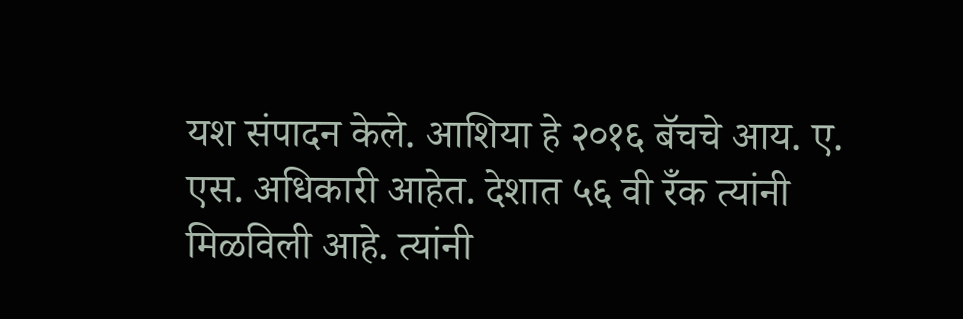यश संपादन केले. आशिया हे २०१६ बॅचचे आय. ए. एस. अधिकारी आहेत. देशात ५६ वी रँक त्यांनी मिळविली आहे. त्यांनी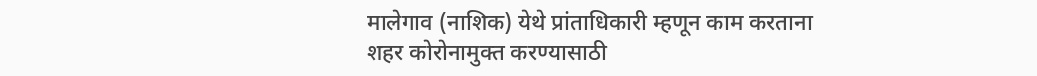मालेगाव (नाशिक) येथे प्रांताधिकारी म्हणून काम करताना शहर कोरोनामुक्त करण्यासाठी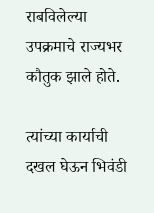राबविलेल्या उपक्रमाचे राज्यभर कौतुक झाले होते.

त्यांच्या कार्याची दखल घेऊन भिवंडी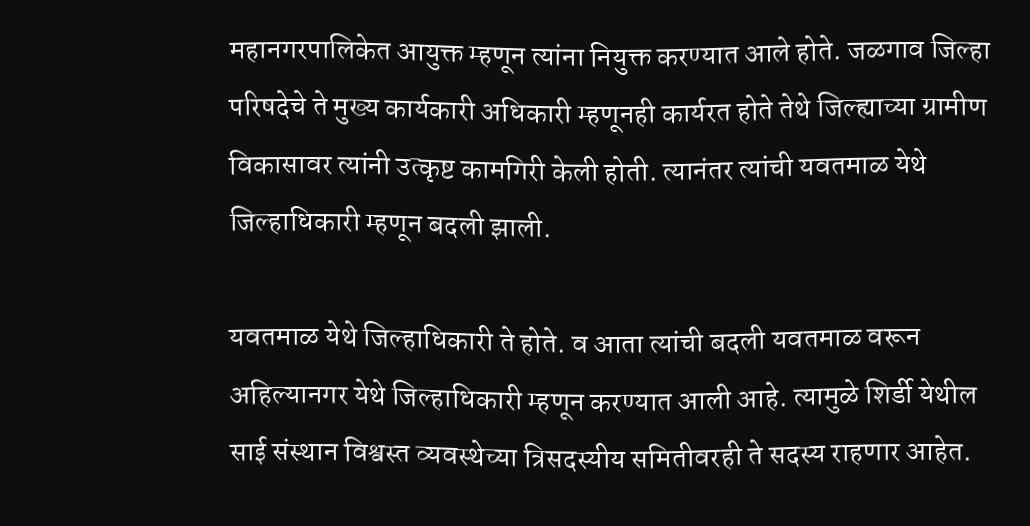महानगरपालिकेत आयुक्त म्हणून त्यांना नियुक्त करण्यात आले होते. जळगाव जिल्हा परिषदेचे ते मुख्य कार्यकारी अधिकारी म्हणूनही कार्यरत होते तेथे जिल्ह्याच्या ग्रामीण विकासावर त्यांनी उत्कृष्ट कामगिरी केली होती. त्यानंतर त्यांची यवतमाळ येथे जिल्हाधिकारी म्हणून बदली झाली.

यवतमाळ येथे जिल्हाधिकारी ते होते. व आता त्यांची बदली यवतमाळ वरून अहिल्यानगर येथे जिल्हाधिकारी म्हणून करण्यात आली आहे. त्यामुळे शिर्डी येथील साई संस्थान विश्वस्त व्यवस्थेच्या त्रिसदस्यीय समितीवरही ते सदस्य राहणार आहेत.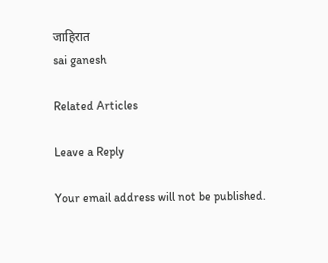जाहिरात
sai ganesh

Related Articles

Leave a Reply

Your email address will not be published.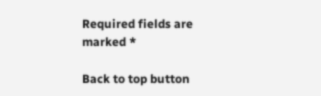Required fields are marked *

Back to top button